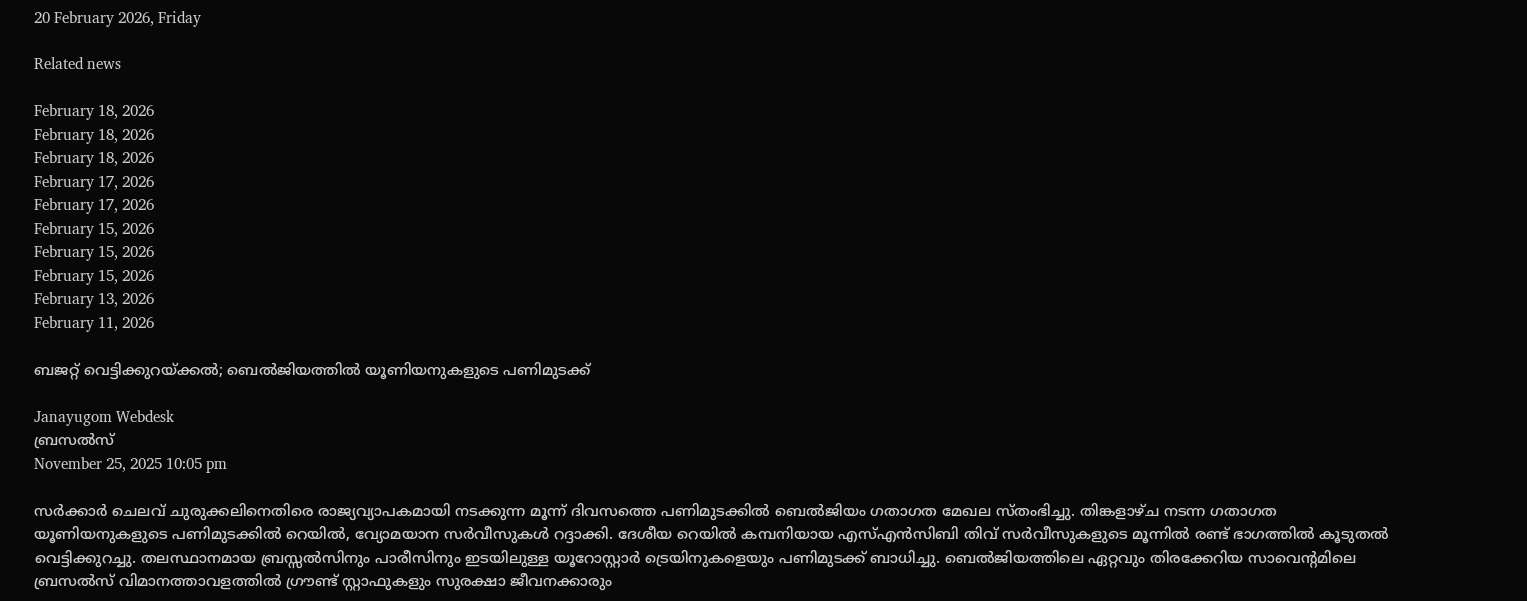20 February 2026, Friday

Related news

February 18, 2026
February 18, 2026
February 18, 2026
February 17, 2026
February 17, 2026
February 15, 2026
February 15, 2026
February 15, 2026
February 13, 2026
February 11, 2026

ബജറ്റ് വെട്ടിക്കുറയ്ക്കല്‍; ബെല്‍ജിയത്തില്‍ യൂണിയനുകളുടെ പണിമുടക്ക്

Janayugom Webdesk
ബ്രസല്‍സ്
November 25, 2025 10:05 pm

സർക്കാർ ചെലവ് ചുരുക്കലിനെതിരെ രാജ്യവ്യാപകമായി നടക്കുന്ന മൂന്ന് ദിവസത്തെ പണിമുടക്കില്‍ ബെല്‍ജിയം ഗതാഗത മേഖല സ്തംഭിച്ചു. തിങ്കളാഴ്ച നടന്ന ഗതാഗത യൂണിയനുകളുടെ പണിമുടക്കില്‍ റെയില്‍, വ്യോമയാന സര്‍വീസുകള്‍ റദ്ദാക്കി. ദേശീയ റെയിൽ കമ്പനിയായ എസ്എൻസിബി തിവ് സർവീസുകളുടെ മൂന്നിൽ രണ്ട് ഭാഗത്തിൽ കൂടുതൽ വെട്ടിക്കുറച്ചു. തലസ്ഥാനമായ ബ്രസ്സൽസിനും പാരീസിനും ഇടയിലുള്ള യൂറോസ്റ്റാർ ട്രെയിനുകളെയും പണിമുടക്ക് ബാധിച്ചു. ബെൽജിയത്തിലെ ഏറ്റവും തിരക്കേറിയ സാവെന്റമിലെ ബ്രസൽസ് വിമാനത്താവളത്തിൽ ഗ്രൗണ്ട് സ്റ്റാഫുകളും സുരക്ഷാ ജീവനക്കാരും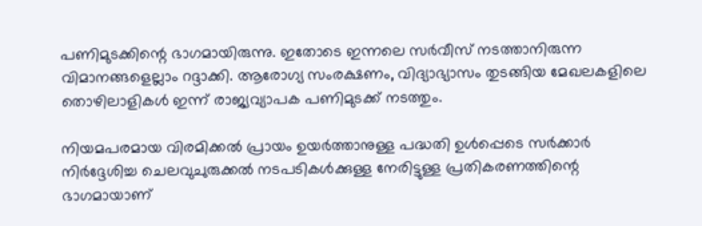പണിമുടക്കിന്റെ ഭാഗമായിരുന്നു. ഇതോടെ ഇന്നലെ സര്‍വീസ് നടത്താനിരുന്ന വിമാനങ്ങളെല്ലാം റദ്ദാക്കി. ആരോഗ്യ സംരക്ഷണം, വിദ്യാഭ്യാസം തുടങ്ങിയ മേഖലകളിലെ തൊഴിലാളികൾ ഇന്ന് രാജ്യവ്യാപക പണിമുടക്ക് നടത്തും.

നിയമപരമായ വിരമിക്കൽ പ്രായം ഉയർത്താനുള്ള പദ്ധതി ഉള്‍പ്പെടെ സർക്കാർ നിർദ്ദേശിച്ച ചെലവുചുരുക്കൽ നടപടികൾക്കുള്ള നേരിട്ടുള്ള പ്രതികരണത്തിന്റെ ഭാഗമായാണ്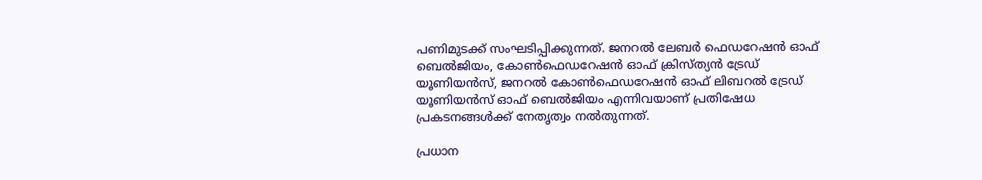പണിമുടക്ക് സംഘടിപ്പിക്കുന്നത്. ജനറൽ ലേബർ ഫെഡറേഷൻ ഓഫ് ബെൽജിയം, കോൺഫെഡറേഷൻ ഓഫ് ക്രിസ്ത്യൻ ട്രേഡ് യൂണിയൻസ്, ജനറൽ കോൺഫെഡറേഷൻ ഓഫ് ലിബറൽ ട്രേഡ് യൂണിയൻസ് ഓഫ് ബെൽജിയം എന്നിവയാണ് പ്രതിഷേധ പ്രകടനങ്ങള്‍ക്ക് നേതൃത്വം നല്‍തുന്നത്.

പ്രധാന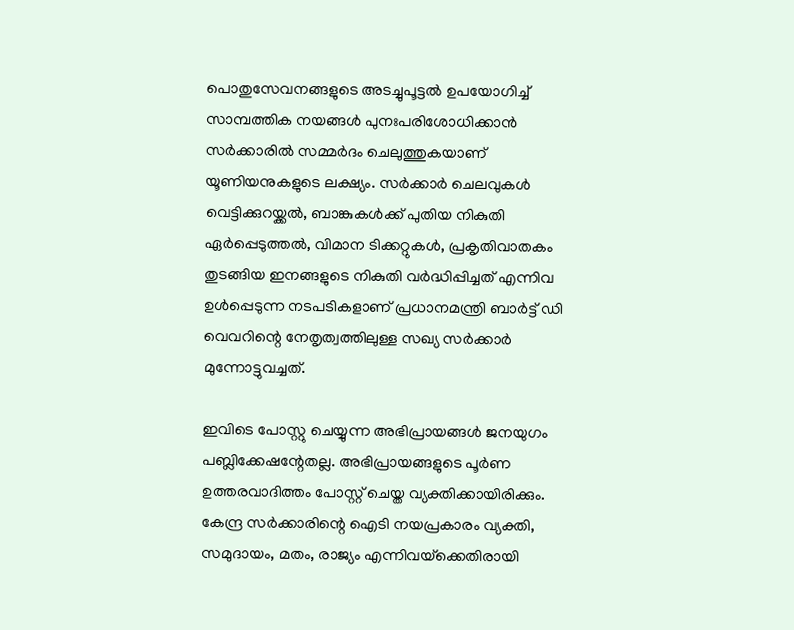പൊതുസേവനങ്ങളുടെ അടച്ചുപൂട്ടൽ ഉപയോഗിച്ച് സാമ്പത്തിക നയങ്ങൾ പുനഃപരിശോധിക്കാൻ സര്‍ക്കാരില്‍ സമ്മര്‍ദം ചെലുത്തുകയാണ് യൂണിയനുകളുടെ ലക്ഷ്യം. സർക്കാർ ചെലവുകൾ വെട്ടിക്കുറയ്ക്കൽ, ബാങ്കുകൾക്ക് പുതിയ നികുതി ഏർപ്പെടുത്തൽ, വിമാന ടിക്കറ്റുകൾ, പ്രകൃതിവാതകം തുടങ്ങിയ ഇനങ്ങളുടെ നികുതി വർദ്ധിപ്പിച്ചത് എന്നിവ ഉൾപ്പെടുന്ന നടപടികളാണ് പ്രധാനമന്ത്രി ബാർട്ട് ഡി വെവറിന്റെ നേതൃത്വത്തിലുള്ള സഖ്യ സർക്കാർ മുന്നോട്ടുവച്ചത്.

ഇവിടെ പോസ്റ്റു ചെയ്യുന്ന അഭിപ്രായങ്ങള്‍ ജനയുഗം പബ്ലിക്കേഷന്റേതല്ല. അഭിപ്രായങ്ങളുടെ പൂര്‍ണ ഉത്തരവാദിത്തം പോസ്റ്റ് ചെയ്ത വ്യക്തിക്കായിരിക്കും. കേന്ദ്ര സര്‍ക്കാരിന്റെ ഐടി നയപ്രകാരം വ്യക്തി, സമുദായം, മതം, രാജ്യം എന്നിവയ്‌ക്കെതിരായി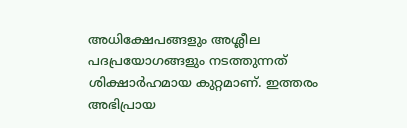അധിക്ഷേപങ്ങളും അശ്ലീല പദപ്രയോഗങ്ങളും നടത്തുന്നത് ശിക്ഷാര്‍ഹമായ കുറ്റമാണ്. ഇത്തരം അഭിപ്രായ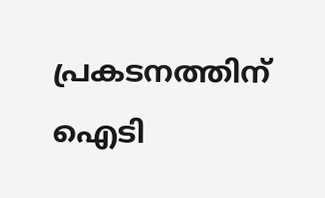പ്രകടനത്തിന് ഐടി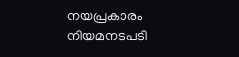നയപ്രകാരം നിയമനടപടി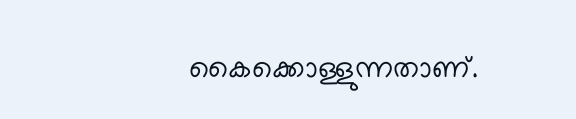കൈക്കൊള്ളുന്നതാണ്.